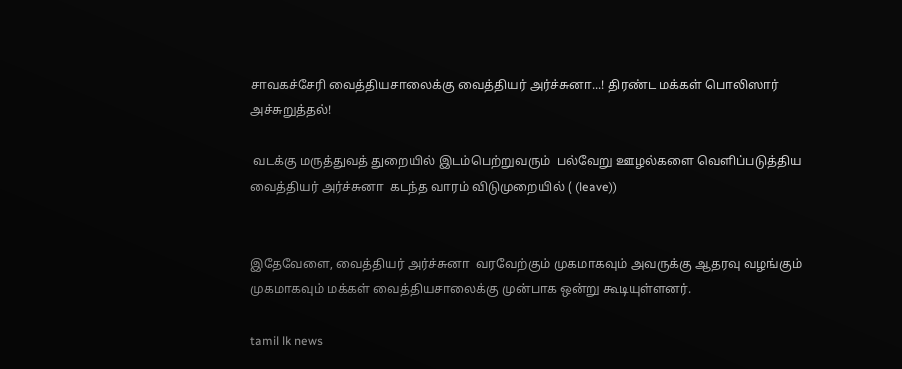சாவகச்சேரி வைத்தியசாலைக்கு வைத்தியர் அர்ச்சுனா...! திரண்ட மக்கள் பொலிஸார் அச்சுறுத்தல்!

 வடக்கு மருத்துவத் துறையில் இடம்பெற்றுவரும்  பல்வேறு ஊழல்களை வெளிப்படுத்திய வைத்தியர் அர்ச்சுனா  கடந்த வாரம் விடுமுறையில் ( (leave))


இதேவேளை, வைத்தியர் அர்ச்சுனா  வரவேற்கும் முகமாகவும் அவருக்கு ஆதரவு வழங்கும் முகமாகவும் மக்கள் வைத்தியசாலைக்கு முன்பாக ஒன்று கூடியுள்ளனர்.

tamil lk news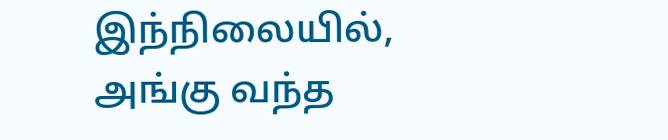இந்நிலையில், அங்கு வந்த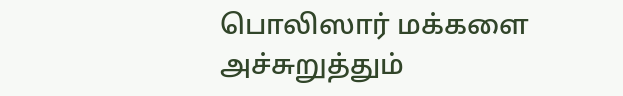பொலிஸார் மக்களை அச்சுறுத்தும்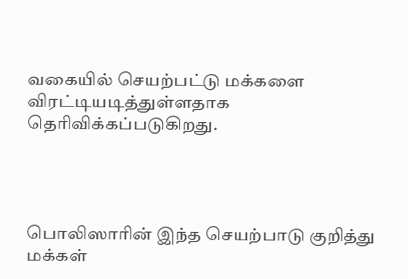வகையில் செயற்பட்டு மக்களை விரட்டியடித்துள்ளதாக தெரிவிக்கப்படுகிறது.




பொலிஸாரின் இந்த செயற்பாடு குறித்து மக்கள்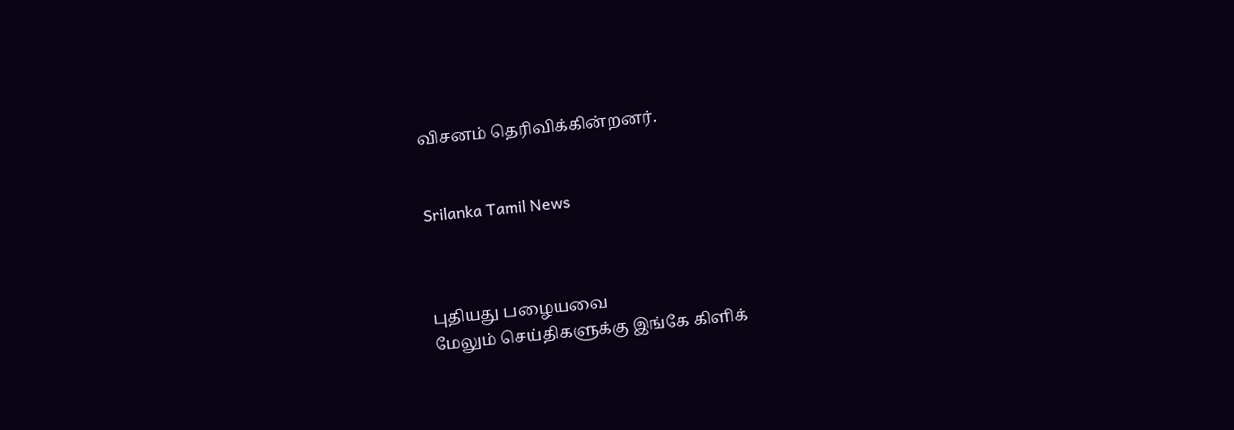விசனம் தெரிவிக்கின்றனர்.


Srilanka Tamil News



புதியது பழையவை
மேலும் செய்திகளுக்கு இங்கே கிளிக்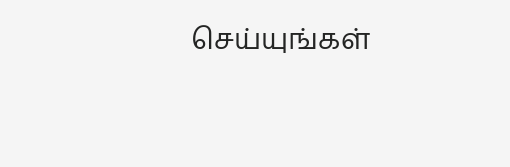செய்யுங்கள்